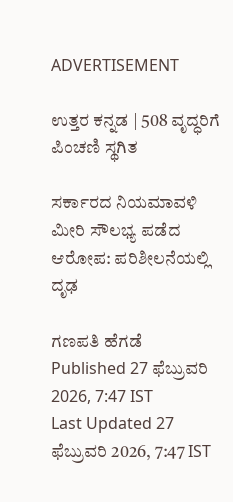ADVERTISEMENT

ಉತ್ತರ ಕನ್ನಡ | 508 ವೃದ್ಧರಿಗೆ ಪಿಂಚಣಿ ಸ್ಥಗಿತ

ಸರ್ಕಾರದ ನಿಯಮಾವಳಿ ಮೀರಿ ಸೌಲಭ್ಯ ಪಡೆದ ಆರೋಪ: ಪರಿಶೀಲನೆಯಲ್ಲಿ ದೃಢ

ಗಣಪತಿ ಹೆಗಡೆ
Published 27 ಫೆಬ್ರುವರಿ 2026, 7:47 IST
Last Updated 27 ಫೆಬ್ರುವರಿ 2026, 7:47 IST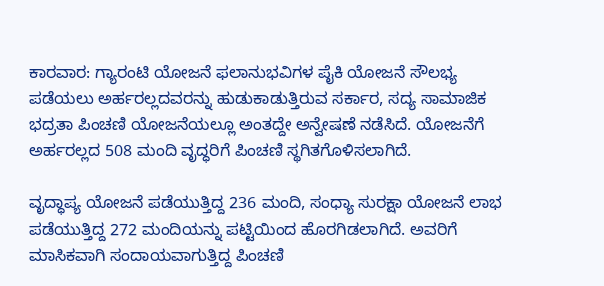ಕಾರವಾರ: ಗ್ಯಾರಂಟಿ ಯೋಜನೆ ಫಲಾನುಭವಿಗಳ ಪೈಕಿ ಯೋಜನೆ ಸೌಲಭ್ಯ ಪಡೆಯಲು ಅರ್ಹರಲ್ಲದವರನ್ನು ಹುಡುಕಾಡುತ್ತಿರುವ ಸರ್ಕಾರ, ಸದ್ಯ ಸಾಮಾಜಿಕ ಭದ್ರತಾ ಪಿಂಚಣಿ ಯೋಜನೆಯಲ್ಲೂ ಅಂತದ್ದೇ ಅನ್ವೇಷಣೆ ನಡೆಸಿದೆ. ಯೋಜನೆಗೆ ಅರ್ಹರಲ್ಲದ 508 ಮಂದಿ ವೃದ್ಧರಿಗೆ ಪಿಂಚಣಿ ಸ್ಥಗಿತಗೊಳಿಸಲಾಗಿದೆ.

ವೃದ್ಧಾಪ್ಯ ಯೋಜನೆ ಪಡೆಯುತ್ತಿದ್ದ 236 ಮಂದಿ, ಸಂಧ್ಯಾ ಸುರಕ್ಷಾ ಯೋಜನೆ ಲಾಭ ಪಡೆಯುತ್ತಿದ್ದ 272 ಮಂದಿಯನ್ನು ಪಟ್ಟಿಯಿಂದ ಹೊರಗಿಡಲಾಗಿದೆ. ಅವರಿಗೆ ಮಾಸಿಕವಾಗಿ ಸಂದಾಯವಾಗುತ್ತಿದ್ದ ಪಿಂಚಣಿ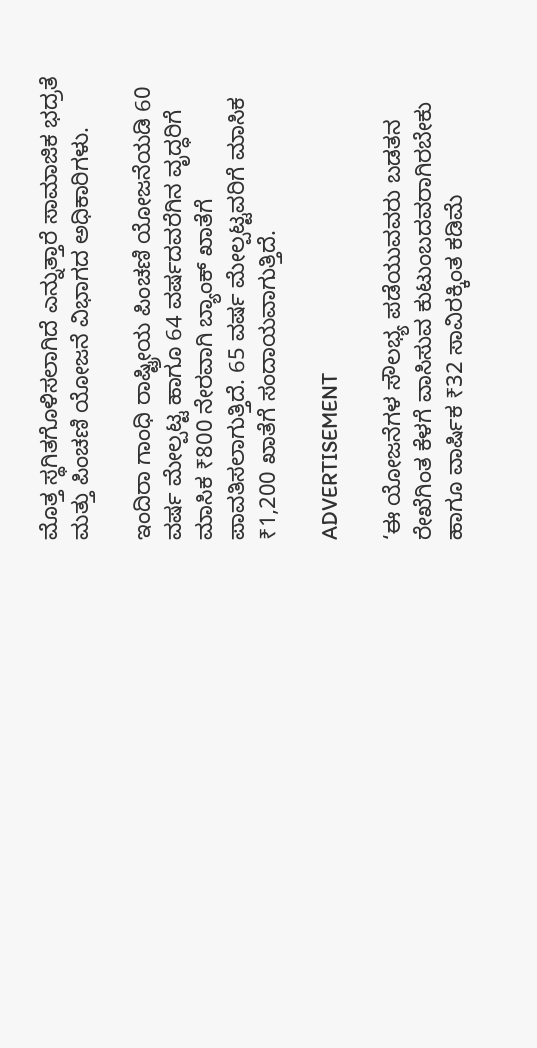ಮೊತ್ತ ಸ್ಥಗಿತಗೊಳಿಸಲಾಗಿದೆ ಎನ್ನುತ್ತಾರೆ ಸಾಮಾಜಿಕ ಭದ್ರತೆ ಮತ್ತು ಪಿಂಚಣಿ ಯೋಜನೆ ವಿಭಾಗದ ಅಧಿಕಾರಿಗಳು.

ಇಂದಿರಾ ಗಾಂಧಿ ರಾಷ್ಟ್ರೀಯ ಪಿಂಚಣಿ ಯೋಜನೆಯಡಿ 60 ವರ್ಷ ಮೇಲ್ಪಟ್ಟ ಹಾಗೂ 64 ವರ್ಷದವರೆಗಿನ ವೃದ್ಧರಿಗೆ ಮಾಸಿಕ ₹800 ನೇರವಾಗಿ ಬ್ಯಾಂಕ್ ಖಾತೆಗೆ ಪಾವತಿಸಲಾಗುತ್ತಿದೆ. 65 ವರ್ಷ ಮೇಲ್ಪಟ್ಟವರಿಗೆ ಮಾಸಿಕ ₹1,200 ಖಾತೆಗೆ ಸಂದಾಯವಾಗುತ್ತಿದೆ.

ADVERTISEMENT

‘ಈ ಯೋಜನೆಗಳ ಸೌಲಭ್ಯ ಪಡೆಯುವವರು ಬಡತನ ರೇಖೆಗಿಂತ ಕೆಳಗೆ ವಾಸಿಸುವ ಕುಟುಂಬದವರಾಗಿರಬೇಕು ಹಾಗೂ ವಾರ್ಷಿಕ ₹32 ಸಾವಿರಕ್ಕಿಂತ ಕಡಿಮೆ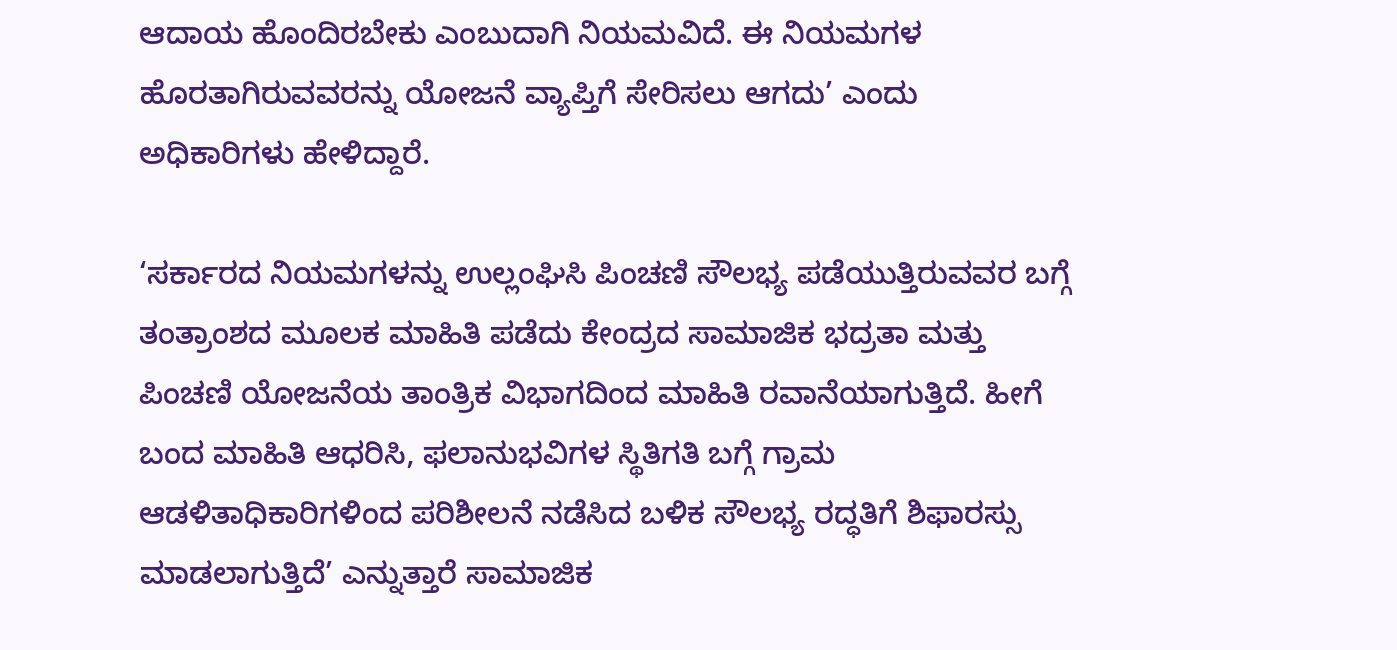ಆದಾಯ ಹೊಂದಿರಬೇಕು ಎಂಬುದಾಗಿ ನಿಯಮವಿದೆ. ಈ ನಿಯಮಗಳ ಹೊರತಾಗಿರುವವರನ್ನು ಯೋಜನೆ ವ್ಯಾಪ್ತಿಗೆ ಸೇರಿಸಲು ಆಗದು’ ಎಂದು ಅಧಿಕಾರಿಗಳು ಹೇಳಿದ್ದಾರೆ.

‘ಸರ್ಕಾರದ ನಿಯಮಗಳನ್ನು ಉಲ್ಲಂಘಿಸಿ ಪಿಂಚಣಿ ಸೌಲಭ್ಯ ಪಡೆಯುತ್ತಿರುವವರ ಬಗ್ಗೆ ತಂತ್ರಾಂಶದ ಮೂಲಕ ಮಾಹಿತಿ ಪಡೆದು ಕೇಂದ್ರದ ಸಾಮಾಜಿಕ ಭದ್ರತಾ ಮತ್ತು ಪಿಂಚಣಿ ಯೋಜನೆಯ ತಾಂತ್ರಿಕ ವಿಭಾಗದಿಂದ ಮಾಹಿತಿ ರವಾನೆಯಾಗುತ್ತಿದೆ. ಹೀಗೆ ಬಂದ ಮಾಹಿತಿ ಆಧರಿಸಿ, ಫಲಾನುಭವಿಗಳ ಸ್ಥಿತಿಗತಿ ಬಗ್ಗೆ ಗ್ರಾಮ ಆಡಳಿತಾಧಿಕಾರಿಗಳಿಂದ ಪರಿಶೀಲನೆ ನಡೆಸಿದ ಬಳಿಕ ಸೌಲಭ್ಯ ರದ್ಧತಿಗೆ ಶಿಫಾರಸ್ಸು ಮಾಡಲಾಗುತ್ತಿದೆ’ ಎನ್ನುತ್ತಾರೆ ಸಾಮಾಜಿಕ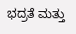ಭದ್ರತೆ ಮತ್ತು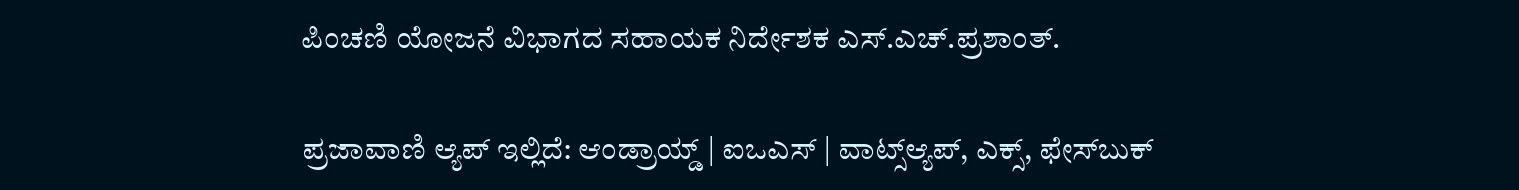ಪಿಂಚಣಿ ಯೋಜನೆ ವಿಭಾಗದ ಸಹಾಯಕ ನಿರ್ದೇಶಕ ಎಸ್.ಎಚ್.ಪ್ರಶಾಂತ್.

ಪ್ರಜಾವಾಣಿ ಆ್ಯಪ್ ಇಲ್ಲಿದೆ: ಆಂಡ್ರಾಯ್ಡ್ | ಐಒಎಸ್ | ವಾಟ್ಸ್ಆ್ಯಪ್, ಎಕ್ಸ್, ಫೇಸ್‌ಬುಕ್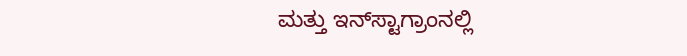ಮತ್ತು ಇನ್‌ಸ್ಟಾಗ್ರಾಂನಲ್ಲಿ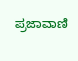ಪ್ರಜಾವಾಣಿ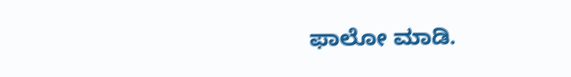ಫಾಲೋ ಮಾಡಿ.